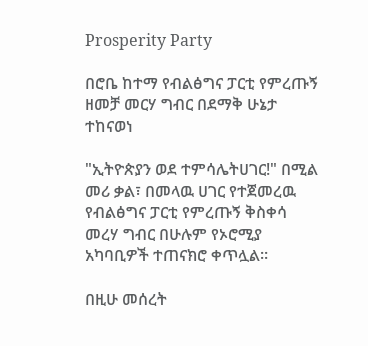Prosperity Party

በሮቤ ከተማ የብልፅግና ፓርቲ የምረጡኝ ዘመቻ መርሃ ግብር በደማቅ ሁኔታ ተከናወነ

"ኢትዮጵያን ወደ ተምሳሌትሀገር!" በሚል መሪ ቃል፣ በመላዉ ሀገር የተጀመረዉ የብልፅግና ፓርቲ የምረጡኝ ቅስቀሳ መረሃ ግብር በሁሉም የኦሮሚያ አካባቢዎች ተጠናክሮ ቀጥሏል።

በዚሁ መሰረት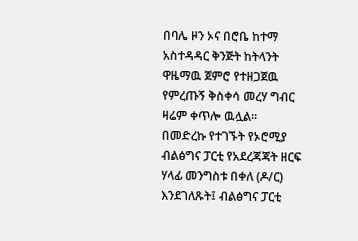በባሌ ዞን ኦና በሮቤ ከተማ አስተዳዳር ቅንጅት ከትላንት ዋዜማዉ ጀምሮ የተዘጋጀዉ የምረጡኝ ቅስቀሳ መረሃ ግብር ዛሬም ቀጥሎ ዉሏል፡፡
በመድረኩ የተገኙት የኦሮሚያ ብልፅግና ፓርቲ የአደረጃጃት ዘርፍ ሃላፊ መንግስቱ በቀለ (ዶ/ር) እንደገለጹት፤ ብልፅግና ፓርቲ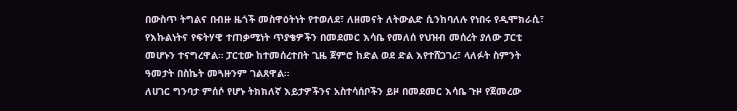በውስጥ ትግልና በብዙ ዜጎች መስዋዕትነት የተወለደ፣ ለዘመናት ለትውልድ ሲንከባለሉ የነበሩ የዲሞክራሲ፣ የእኩልነትና የፍትሃዊ ተጠቃሚነት ጥያቄዎችን በመደመር እሳቤ የመለሰ የህዝብ መሰረት ያለው ፓርቲ መሆኑን ተናግረዋል። ፓርቲው ከተመሰረተበት ጊዜ ጀምሮ ከድል ወደ ድል እየተሸጋገረ፣ ላለፉት ስምንት ዓመታት በስኬት መጓዙንም ገልጸዋል።
ለሀገር ግንባታ ምሰሶ የሆኑ ትክክለኛ እይታዎችንና አስተሳሰቦችን ይዞ በመደመር እሳቤ ጉዞ የጀመረው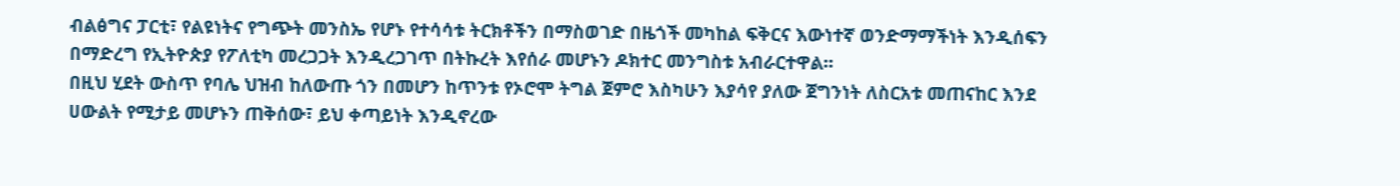ብልፅግና ፓርቲ፣ የልዩነትና የግጭት መንስኤ የሆኑ የተሳሳቱ ትርክቶችን በማስወገድ በዜጎች መካከል ፍቅርና እውነተኛ ወንድማማችነት እንዲሰፍን በማድረግ የኢትዮጵያ የፖለቲካ መረጋጋት እንዲረጋገጥ በትኩረት እየሰራ መሆኑን ዶክተር መንግስቱ አብራርተዋል።
በዚህ ሂደት ውስጥ የባሌ ህዝብ ከለውጡ ጎን በመሆን ከጥንቱ የኦሮሞ ትግል ጀምሮ እስካሁን እያሳየ ያለው ጀግንነት ለስርአቱ መጠናከር እንደ ሀውልት የሚታይ መሆኑን ጠቅሰው፣ ይህ ቀጣይነት እንዲኖረው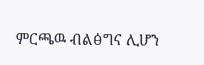ምርጫዉ ብልፅግና ሊሆን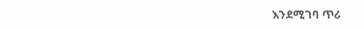እንደሚገባ ጥሪ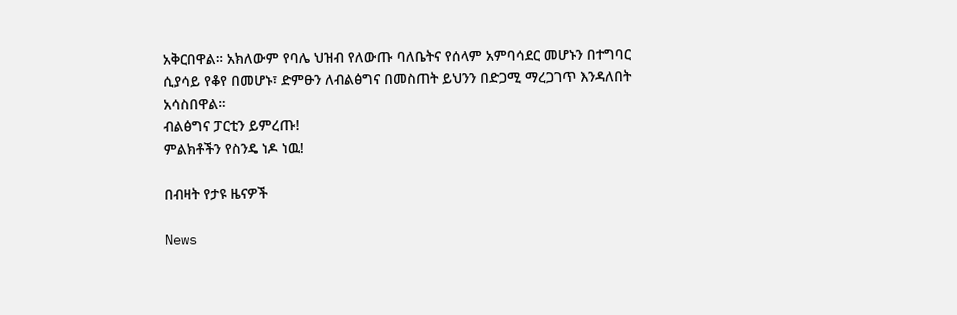አቅርበዋል። አክለውም የባሌ ህዝብ የለውጡ ባለቤትና የሰላም አምባሳደር መሆኑን በተግባር ሲያሳይ የቆየ በመሆኑ፣ ድምፁን ለብልፅግና በመስጠት ይህንን በድጋሚ ማረጋገጥ እንዳለበት አሳስበዋል።
ብልፅግና ፓርቲን ይምረጡ!
ምልክቶችን የስንዴ ነዶ ነዉ!

በብዛት የታዩ ዜናዎች

News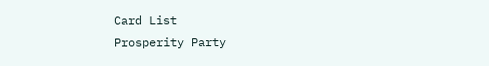Card List
Prosperity Party